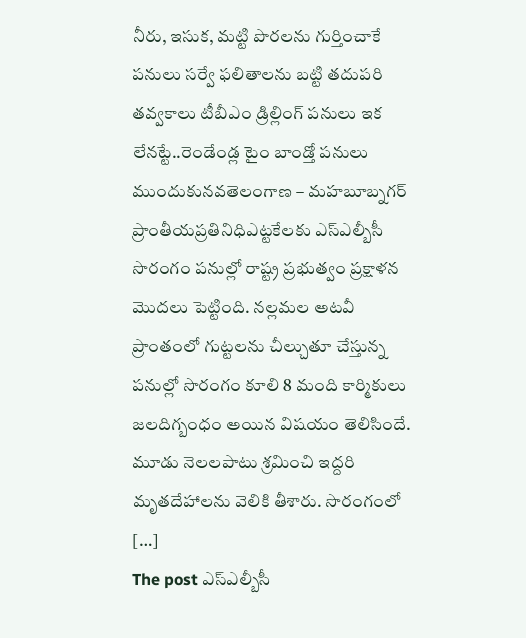నీరు, ఇసుక, మట్టి పొరలను గుర్తించాకే పనులు సర్వే ఫలితాలను బట్టి తదుపరి తవ్వకాలు టీబీఎం డ్రిల్లింగ్ పనులు ఇక లేనట్టే..రెండేండ్ల టైం బాండ్తో పనులు ముందుకునవతెలంగాణ – మహబూబ్నగర్ ప్రాంతీయప్రతినిధిఎట్టకేలకు ఎస్ఎల్బీసీ సొరంగం పనుల్లో రాష్ట్ర ప్రభుత్వం ప్రక్షాళన మొదలు పెట్టింది. నల్లమల అటవీ ప్రాంతంలో గుట్టలను చీల్చుతూ చేస్తున్న పనుల్లో సొరంగం కూలి 8 మంది కార్మికులు జలదిగ్బంధం అయిన విషయం తెలిసిందే. మూడు నెలలపాటు శ్రమించి ఇద్దరి మృతదేహాలను వెలికి తీశారు. సొరంగంలో […]
The post ఎస్ఎల్బీసీ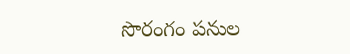సొరంగం పనుల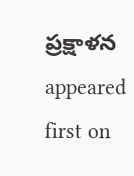ప్రక్షాళన appeared first on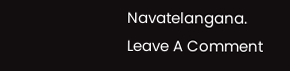Navatelangana.
Leave A Comment